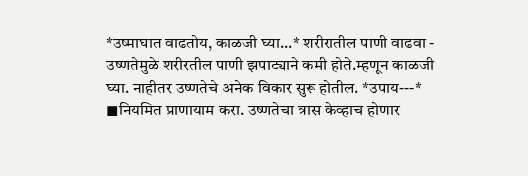*उष्माघात वाढतोय, काळजी घ्या...* शरीरातील पाणी वाढवा - उष्णतेमुळे शरीरतील पाणी झपाट्याने कमी होते.म्हणून काळजी घ्या. नाहीतर उष्णतेचे अनेक विकार सुरू होतील. *उपाय---* ◼नियमित प्राणायाम करा. उष्णतेचा त्रास केव्हाच होणार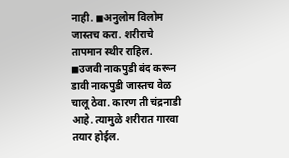नाही. ◼अनुलोम विलोम जास्तच करा. शरीराचे तापमान स्थीर राहिल. ◼उजवी नाकपुडी बंद करून डावी नाकपुडी जास्तच वेळ चालू ठेवा. कारण ती चंद्रनाडी आहे. त्यामुळे शरीरात गारवा तयार होईल.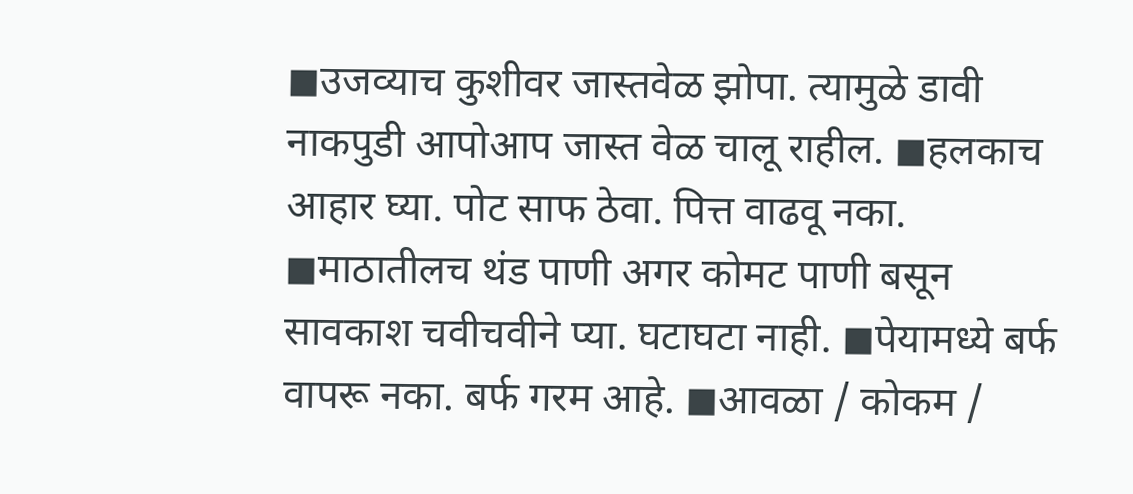◼उजव्याच कुशीवर जास्तवेळ झोपा. त्यामुळे डावी नाकपुडी आपोआप जास्त वेळ चालू राहील. ◼हलकाच आहार घ्या. पोट साफ ठेवा. पित्त वाढवू नका. ◼माठातीलच थंड पाणी अगर कोमट पाणी बसून सावकाश चवीचवीने प्या. घटाघटा नाही. ◼पेयामध्ये बर्फ वापरू नका. बर्फ गरम आहे. ◼आवळा / कोकम /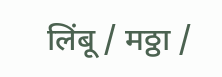लिंबू / मठ्ठा /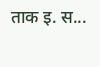ताक इ. स...